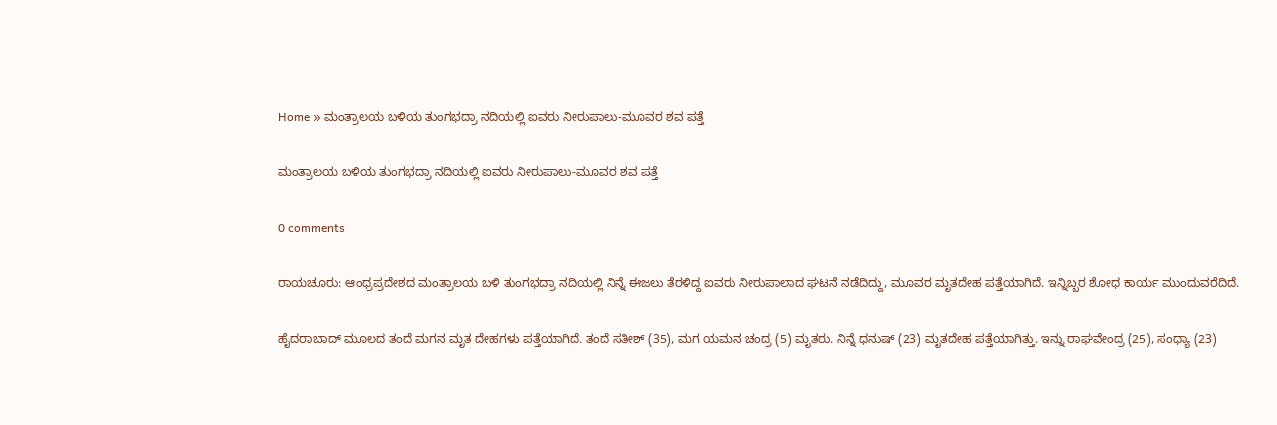Home » ಮಂತ್ರಾಲಯ ಬಳಿಯ ತುಂಗಭದ್ರಾ ನದಿಯಲ್ಲಿ ಐವರು ನೀರುಪಾಲು-ಮೂವರ ಶವ ಪತ್ತೆ

ಮಂತ್ರಾಲಯ ಬಳಿಯ ತುಂಗಭದ್ರಾ ನದಿಯಲ್ಲಿ ಐವರು ನೀರುಪಾಲು-ಮೂವರ ಶವ ಪತ್ತೆ

0 comments

ರಾಯಚೂರು: ಆಂಧ್ರಪ್ರದೇಶದ ಮಂತ್ರಾಲಯ ಬಳಿ ತುಂಗಭದ್ರಾ ನದಿಯಲ್ಲಿ ನಿನ್ನೆ ಈಜಲು ತೆರಳಿದ್ದ ಐವರು ನೀರುಪಾಲಾದ ಘಟನೆ ನಡೆದಿದ್ದು, ಮೂವರ ಮೃತದೇಹ ಪತ್ತೆಯಾಗಿದೆ. ಇನ್ನಿಬ್ಬರ ಶೋಧ ಕಾರ್ಯ ಮುಂದುವರೆದಿದೆ.

ಹೈದರಾಬಾದ್‌ ಮೂಲದ ತಂದೆ ಮಗನ ಮೃತ ದೇಹಗಳು ಪತ್ತೆಯಾಗಿದೆ. ತಂದೆ ಸತೀಶ್‌ (35), ಮಗ ಯಮನ ಚಂದ್ರ (5) ಮೃತರು. ನಿನ್ನೆ ಧನುಷ್‌ (23) ಮೃತದೇಹ ಪತ್ತೆಯಾಗಿತ್ತು. ಇನ್ನು ರಾಘವೇಂದ್ರ (25), ಸಂಧ್ಯಾ (23)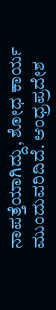ನಾಪತ್ತೆಯಾಗಿದ್ದು, ಶೋಧ ಕಾರ್ಯ ಮುಂದುವರಿದಿದೆ. ಆಂಧ್ರಪ್ರದೇಶ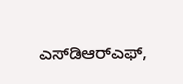ಎಸ್‌ಡಿಆರ್‌ಎಫ್‌,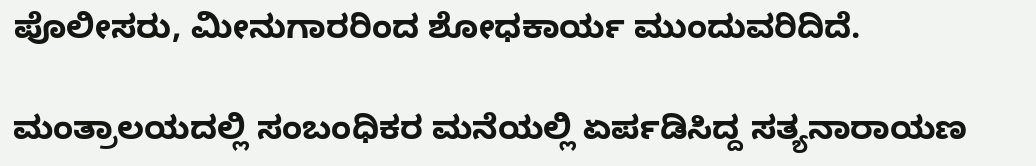ಪೊಲೀಸರು, ಮೀನುಗಾರರಿಂದ ಶೋಧಕಾರ್ಯ ಮುಂದುವರಿದಿದೆ.

ಮಂತ್ರಾಲಯದಲ್ಲಿ ಸಂಬಂಧಿಕರ ಮನೆಯಲ್ಲಿ ಏರ್ಪಡಿಸಿದ್ದ ಸತ್ಯನಾರಾಯಣ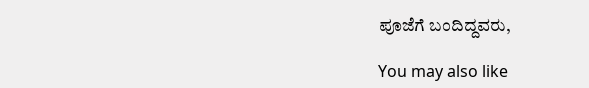ಪೂಜೆಗೆ ಬಂದಿದ್ದವರು,

You may also like